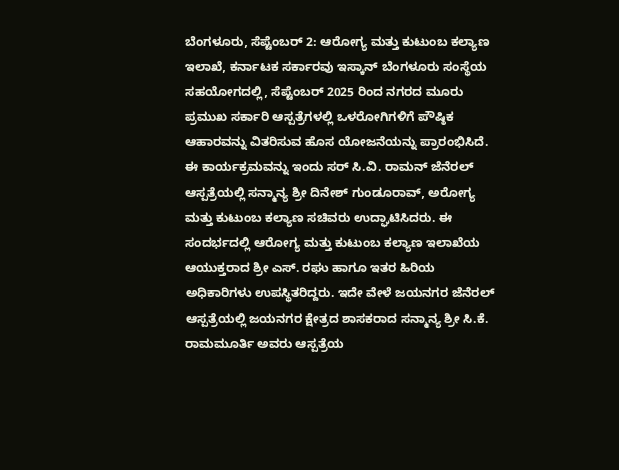ಬೆಂಗಳೂರು, ಸೆಪ್ಟೆಂಬರ್ 2: ಆರೋಗ್ಯ ಮತ್ತು ಕುಟುಂಬ ಕಲ್ಯಾಣ ಇಲಾಖೆ, ಕರ್ನಾಟಕ ಸರ್ಕಾರವು ಇಸ್ಕಾನ್ ಬೆಂಗಳೂರು ಸಂಸ್ಥೆಯ ಸಹಯೋಗದಲ್ಲಿ, ಸೆಪ್ಟೆಂಬರ್ 2025 ರಿಂದ ನಗರದ ಮೂರು ಪ್ರಮುಖ ಸರ್ಕಾರಿ ಆಸ್ಪತ್ರೆಗಳಲ್ಲಿ ಒಳರೋಗಿಗಳಿಗೆ ಪೌಷ್ಠಿಕ ಆಹಾರವನ್ನು ವಿತರಿಸುವ ಹೊಸ ಯೋಜನೆಯನ್ನು ಪ್ರಾರಂಭಿಸಿದೆ.
ಈ ಕಾರ್ಯಕ್ರಮವನ್ನು ಇಂದು ಸರ್ ಸಿ.ವಿ. ರಾಮನ್ ಜೆನೆರಲ್ ಆಸ್ಪತ್ರೆಯಲ್ಲಿ ಸನ್ಮಾನ್ಯ ಶ್ರೀ ದಿನೇಶ್ ಗುಂಡೂರಾವ್, ಅರೋಗ್ಯ ಮತ್ತು ಕುಟುಂಬ ಕಲ್ಯಾಣ ಸಚಿವರು ಉದ್ಘಾಟಿಸಿದರು. ಈ ಸಂದರ್ಭದಲ್ಲಿ ಆರೋಗ್ಯ ಮತ್ತು ಕುಟುಂಬ ಕಲ್ಯಾಣ ಇಲಾಖೆಯ ಆಯುಕ್ತರಾದ ಶ್ರೀ ಎಸ್. ರಘು ಹಾಗೂ ಇತರ ಹಿರಿಯ ಅಧಿಕಾರಿಗಳು ಉಪಸ್ಥಿತರಿದ್ದರು. ಇದೇ ವೇಳೆ ಜಯನಗರ ಜೆನೆರಲ್ ಆಸ್ಪತ್ರೆಯಲ್ಲಿ ಜಯನಗರ ಕ್ಷೇತ್ರದ ಶಾಸಕರಾದ ಸನ್ಮಾನ್ಯ ಶ್ರೀ ಸಿ.ಕೆ. ರಾಮಮೂರ್ತಿ ಅವರು ಆಸ್ಪತ್ರೆಯ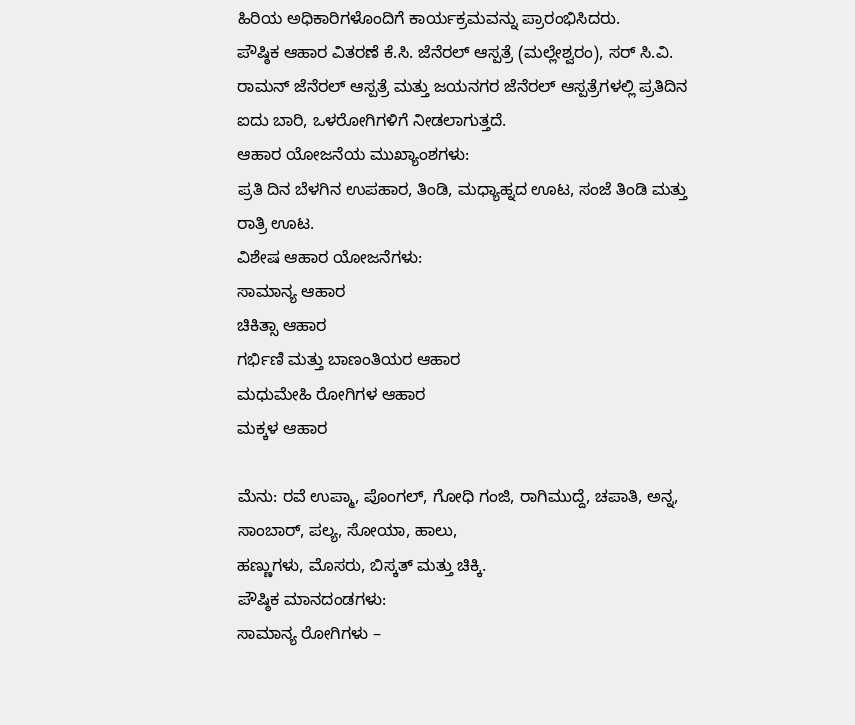ಹಿರಿಯ ಅಧಿಕಾರಿಗಳೊಂದಿಗೆ ಕಾರ್ಯಕ್ರಮವನ್ನು ಪ್ರಾರಂಭಿಸಿದರು.
ಪೌಷ್ಠಿಕ ಆಹಾರ ವಿತರಣೆ ಕೆ.ಸಿ. ಜೆನೆರಲ್ ಆಸ್ಪತ್ರೆ (ಮಲ್ಲೇಶ್ವರಂ), ಸರ್ ಸಿ.ವಿ. ರಾಮನ್ ಜೆನೆರಲ್ ಆಸ್ಪತ್ರೆ ಮತ್ತು ಜಯನಗರ ಜೆನೆರಲ್ ಆಸ್ಪತ್ರೆಗಳಲ್ಲಿ ಪ್ರತಿದಿನ ಐದು ಬಾರಿ, ಒಳರೋಗಿಗಳಿಗೆ ನೀಡಲಾಗುತ್ತದೆ.
ಆಹಾರ ಯೋಜನೆಯ ಮುಖ್ಯಾಂಶಗಳು:
ಪ್ರತಿ ದಿನ ಬೆಳಗಿನ ಉಪಹಾರ, ತಿಂಡಿ, ಮಧ್ಯಾಹ್ನದ ಊಟ, ಸಂಜೆ ತಿಂಡಿ ಮತ್ತು ರಾತ್ರಿ ಊಟ.
ವಿಶೇಷ ಆಹಾರ ಯೋಜನೆಗಳು:
ಸಾಮಾನ್ಯ ಆಹಾರ
ಚಿಕಿತ್ಸಾ ಆಹಾರ
ಗರ್ಭಿಣಿ ಮತ್ತು ಬಾಣಂತಿಯರ ಆಹಾರ
ಮಧುಮೇಹಿ ರೋಗಿಗಳ ಆಹಾರ
ಮಕ್ಕಳ ಆಹಾರ

ಮೆನು: ರವೆ ಉಪ್ಮಾ, ಪೊಂಗಲ್, ಗೋಧಿ ಗಂಜಿ, ರಾಗಿಮುದ್ದೆ, ಚಪಾತಿ, ಅನ್ನ, ಸಾಂಬಾರ್, ಪಲ್ಯ, ಸೋಯಾ, ಹಾಲು,
ಹಣ್ಣುಗಳು, ಮೊಸರು, ಬಿಸ್ಕತ್ ಮತ್ತು ಚಿಕ್ಕಿ.
ಪೌಷ್ಠಿಕ ಮಾನದಂಡಗಳು:
ಸಾಮಾನ್ಯ ರೋಗಿಗಳು –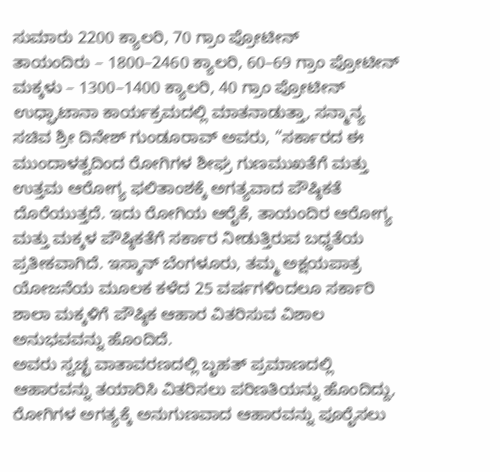ಸುಮಾರು 2200 ಕ್ಯಾಲರಿ, 70 ಗ್ರಾಂ ಪ್ರೋಟೀನ್
ತಾಯಂದಿರು – 1800–2460 ಕ್ಯಾಲರಿ, 60–69 ಗ್ರಾಂ ಪ್ರೋಟೀನ್
ಮಕ್ಕಳು – 1300–1400 ಕ್ಯಾಲರಿ, 40 ಗ್ರಾಂ ಪ್ರೋಟೀನ್
ಉಧ್ಘಾಟಾನಾ ಕಾರ್ಯಕ್ರಮದಲ್ಲಿ ಮಾತನಾಡುತ್ತಾ, ಸನ್ಮಾನ್ಯ ಸಚಿವ ಶ್ರೀ ದಿನೇಶ್ ಗುಂಡೂರಾವ್ ಅವರು, “ಸರ್ಕಾರದ ಈ ಮುಂದಾಳತ್ವದಿಂದ ರೋಗಿಗಳ ಶೀಘ್ರ ಗುಣಮುಖತೆಗೆ ಮತ್ತು ಉತ್ತಮ ಆರೋಗ್ಯ ಫಲಿತಾಂಶಕ್ಕೆ ಅಗತ್ಯವಾದ ಪೌಷ್ಠಿಕತೆ ದೊರೆಯುತ್ತದೆ. ಇದು ರೋಗಿಯ ಆರೈಕೆ, ತಾಯಂದಿರ ಆರೋಗ್ಯ ಮತ್ತು ಮಕ್ಕಳ ಪೌಷ್ಠಿಕತೆಗೆ ಸರ್ಕಾರ ನೀಡುತ್ತಿರುವ ಬಧ್ಧತೆಯ ಪ್ರತೀಕವಾಗಿದೆ. ಇಸ್ಕಾನ್ ಬೆಂಗಳೂರು, ತಮ್ಮ ಅಕ್ಷಯಪಾತ್ರ ಯೋಜನೆಯ ಮೂಲಕ ಕಳೆದ 25 ವರ್ಷಗಳಿಂದಲೂ ಸರ್ಕಾರಿ ಶಾಲಾ ಮಕ್ಕಳಿಗೆ ಪೌಷ್ಠಿಕ ಆಹಾರ ವಿತರಿಸುವ ವಿಶಾಲ ಅನುಭವವನ್ನು ಹೊಂದಿದೆ.
ಅವರು ಸ್ವಚ್ಛ ವಾತಾವರಣದಲ್ಲಿ ಬೃಹತ್ ಪ್ರಮಾಣದಲ್ಲಿ ಆಹಾರವನ್ನು ತಯಾರಿಸಿ ವಿತರಿಸಲು ಪರಿಣತಿಯನ್ನು ಹೊಂದಿದ್ದು, ರೋಗಿಗಳ ಅಗತ್ಯಕ್ಕೆ ಅನುಗುಣವಾದ ಆಹಾರವನ್ನು ಪೂರೈಸಲು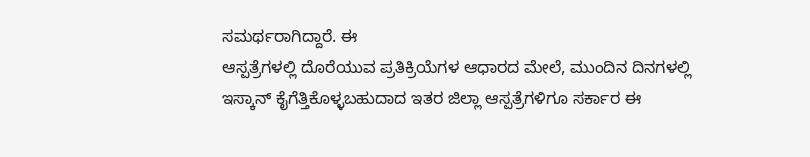ಸಮರ್ಥರಾಗಿದ್ದಾರೆ. ಈ
ಆಸ್ಪತ್ರೆಗಳಲ್ಲಿ ದೊರೆಯುವ ಪ್ರತಿಕ್ರಿಯೆಗಳ ಆಧಾರದ ಮೇಲೆ, ಮುಂದಿನ ದಿನಗಳಲ್ಲಿ ಇಸ್ಕಾನ್ ಕೈಗೆತ್ತಿಕೊಳ್ಳಬಹುದಾದ ಇತರ ಜಿಲ್ಲಾ ಆಸ್ಪತ್ರೆಗಳಿಗೂ ಸರ್ಕಾರ ಈ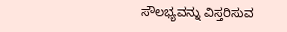ಸೌಲಭ್ಯವನ್ನು ವಿಸ್ತರಿಸುವ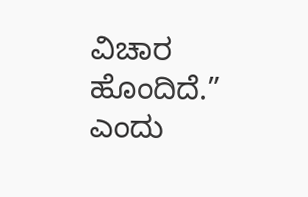ವಿಚಾರ ಹೊಂದಿದೆ.” ಎಂದು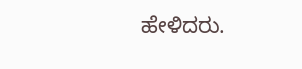ಹೇಳಿದರು.